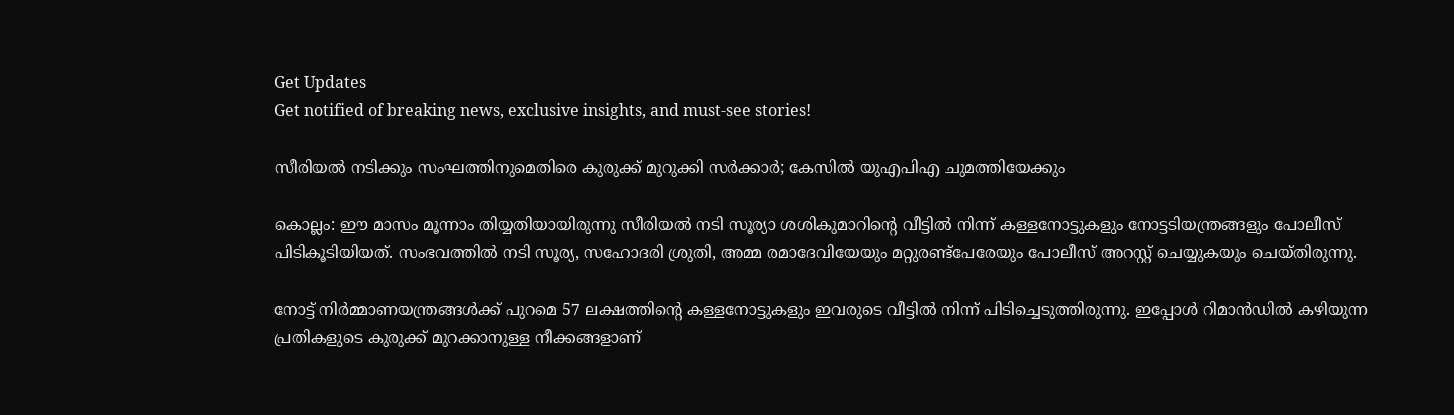Get Updates
Get notified of breaking news, exclusive insights, and must-see stories!

സീരിയല്‍ നടിക്കും സംഘത്തിനുമെതിരെ കുരുക്ക് മുറുക്കി സര്‍ക്കാര്‍; കേസില്‍ യുഎപിഎ ചുമത്തിയേക്കും

കൊല്ലം: ഈ മാസം മൂന്നാം തിയ്യതിയായിരുന്നു സീരിയല്‍ നടി സൂര്യാ ശശികുമാറിന്റെ വീട്ടില്‍ നിന്ന് കള്ളനോട്ടുകളും നോട്ടടിയന്ത്രങ്ങളും പോലീസ് പിടികൂടിയിയത്. സംഭവത്തില്‍ നടി സൂര്യ, സഹോദരി ശ്രുതി, അമ്മ രമാദേവിയേയും മറ്റുരണ്ട്‌പേരേയും പോലീസ് അറസ്റ്റ് ചെയ്യുകയും ചെയ്തിരുന്നു.

നോട്ട് നിര്‍മ്മാണയന്ത്രങ്ങള്‍ക്ക് പുറമെ 57 ലക്ഷത്തിന്റെ കള്ളനോട്ടുകളും ഇവരുടെ വീട്ടില്‍ നിന്ന് പിടിച്ചെടുത്തിരുന്നു. ഇപ്പോള്‍ റിമാന്‍ഡില്‍ കഴിയുന്ന പ്രതികളുടെ കുരുക്ക് മുറക്കാനുള്ള നീക്കങ്ങളാണ്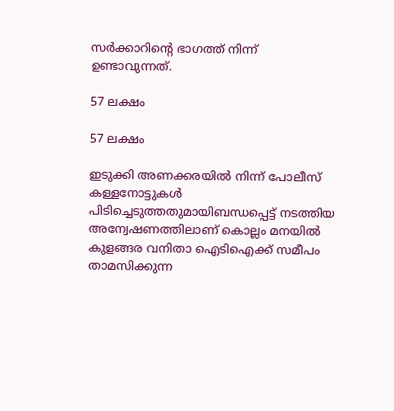സര്‍ക്കാറിന്റെ ഭാഗത്ത് നിന്ന് ഉണ്ടാവുന്നത്.

57 ലക്ഷം

57 ലക്ഷം

ഇടുക്കി അണക്കരയില്‍ നിന്ന് പോലീസ് കള്ളനോട്ടുകള്‍ പിടിച്ചെടുത്തതുമായിബന്ധപ്പെട്ട് നടത്തിയ അന്വേഷണത്തിലാണ് കൊല്ലം മനയില്‍ കുളങ്ങര വനിതാ ഐടിഐക്ക് സമീപം താമസിക്കുന്ന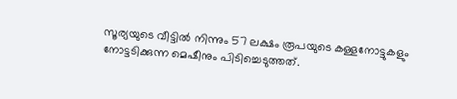സൂര്യയുടെ വീട്ടില്‍ നിന്നും 57 ലക്ഷം രൂപയുടെ കള്ളനോട്ടുകളും നോട്ടടിക്കുന്ന മെഷീനും പിടിച്ചെടുത്തത്.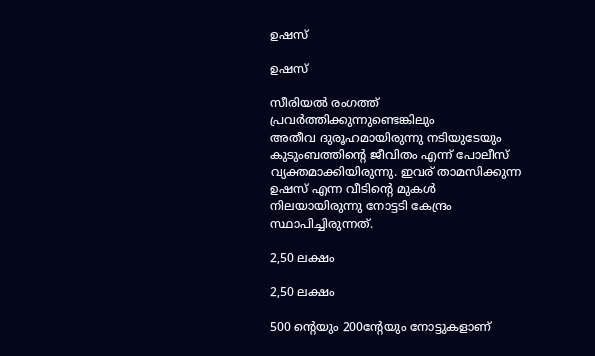ഉഷസ്

ഉഷസ്

സീരിയല്‍ രംഗത്ത് പ്രവര്‍ത്തിക്കുന്നുണ്ടെങ്കിലും
അതീവ ദുരൂഹമായിരുന്നു നടിയുടേയും കുടുംബത്തിന്റെ ജീവിതം എന്ന് പോലീസ് വ്യക്തമാക്കിയിരുന്നു. ഇവര് താമസിക്കുന്ന ഉഷസ് എന്ന വീടിന്റെ മുകള്‍ നിലയായിരുന്നു നോട്ടടി കേന്ദ്രം സ്ഥാപിച്ചിരുന്നത്.

2,50 ലക്ഷം

2,50 ലക്ഷം

500 ന്റെയും 200ന്റേയും നോട്ടുകളാണ്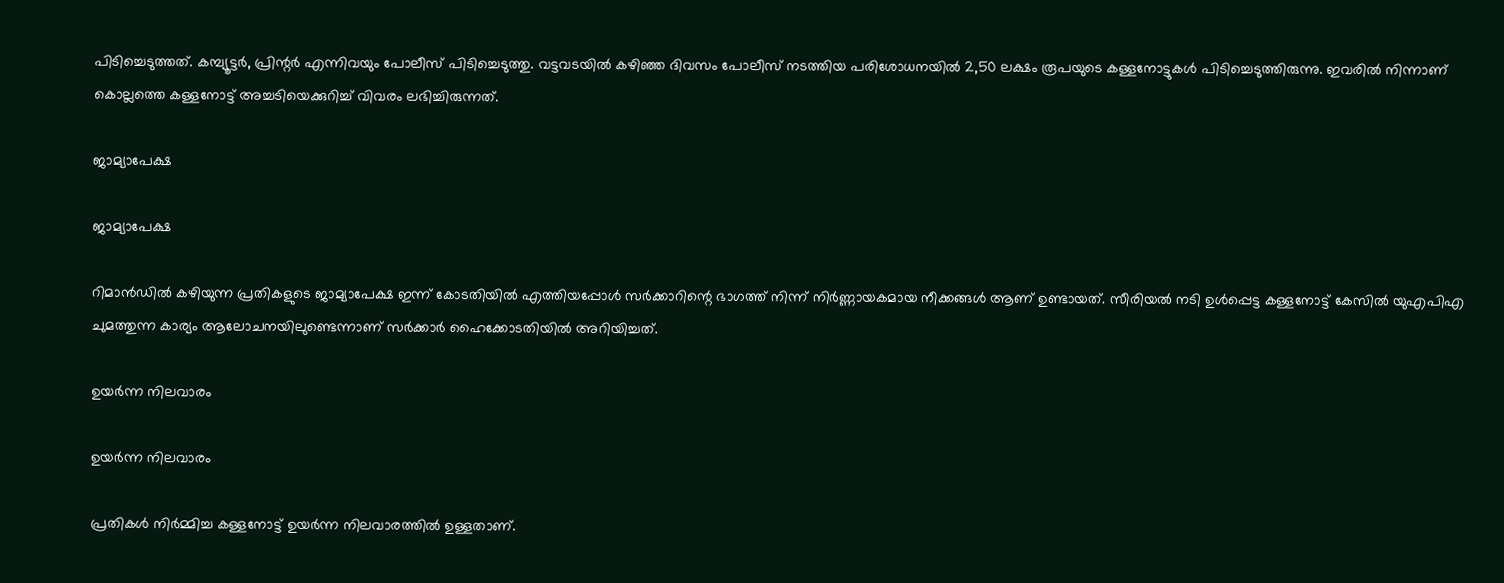പിടിച്ചെടുത്തത്. കമ്പ്യൂട്ടര്‍, പ്രിന്റര്‍ എന്നിവയും പോലീസ് പിടിച്ചെടുത്തു. വട്ടവടയില്‍ കഴിഞ്ഞ ദിവസം പോലീസ് നടത്തിയ പരിശോധനയില്‍ 2,50 ലക്ഷം രൂപയുടെ കള്ളനോട്ടുകള്‍ പിടിച്ചെടുത്തിരുന്നു. ഇവരില്‍ നിന്നാണ് കൊല്ലത്തെ കള്ളനോട്ട് അച്ചടിയെക്കുറിച്ച് വിവരം ലഭിച്ചിരുന്നത്.

ജാമ്യാപേക്ഷ

ജാമ്യാപേക്ഷ

റിമാന്‍ഡില്‍ കഴിയുന്ന പ്രതികളുടെ ജാമ്യാപേക്ഷ ഇന്ന് കോടതിയില്‍ എത്തിയപ്പോള്‍ സര്‍ക്കാറിന്റെ ഭാഗത്ത് നിന്ന് നിര്‍ണ്ണായകമായ നീക്കങ്ങള്‍ ആണ് ഉണ്ടായത്. സീരിയല്‍ നടി ഉള്‍പ്പെട്ട കള്ളനോട്ട് കേസില്‍ യുഎപിഎ ചുമത്തുന്ന കാര്യം ആലോചനയിലുണ്ടെന്നാണ് സര്‍ക്കാര്‍ ഹൈക്കോടതിയില്‍ അറിയിച്ചത്.

ഉയര്‍ന്ന നിലവാരം

ഉയര്‍ന്ന നിലവാരം

പ്രതികള്‍ നിര്‍മ്മിച്ച കള്ളനോട്ട് ഉയര്‍ന്ന നിലവാരത്തില്‍ ഉള്ളതാണ്.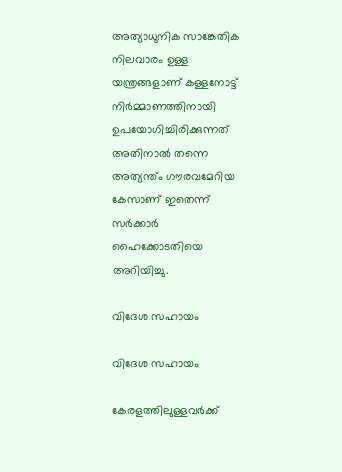അത്യാധുനിക സാങ്കേതിക നിലവാരം ഉള്ള യന്ത്രങ്ങളാണ് കള്ളനോട്ട് നിര്‍മ്മാണത്തിനായി ഉപയോഗിച്ചിരിക്കുന്നത് അതിനാല്‍ തന്നെ അത്യന്ത്ം ഗൗരവമേറിയ കേസാണ് ഇതെന്ന് സര്‍ക്കാര്‍ ഹൈക്കോടതിയെ അറിയിച്ചു.

വിദേശ സഹായം

വിദേശ സഹായം

കേരളത്തിലുള്ളവര്‍ക്ക്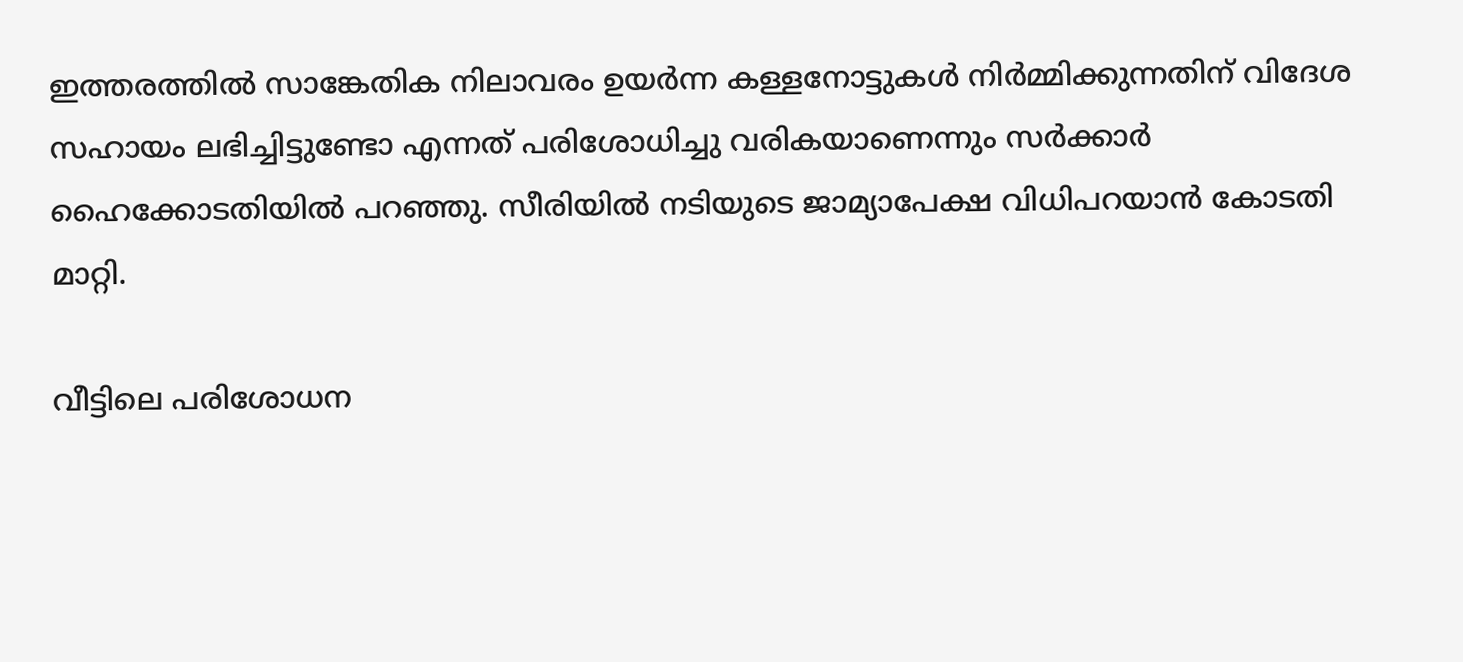ഇത്തരത്തില്‍ സാങ്കേതിക നിലാവരം ഉയര്‍ന്ന കള്ളനോട്ടുകള്‍ നിര്‍മ്മിക്കുന്നതിന് വിദേശ സഹായം ലഭിച്ചിട്ടുണ്ടോ എന്നത് പരിശോധിച്ചു വരികയാണെന്നും സര്‍ക്കാര്‍ ഹൈക്കോടതിയില്‍ പറഞ്ഞു. സീരിയില്‍ നടിയുടെ ജാമ്യാപേക്ഷ വിധിപറയാന്‍ കോടതി മാറ്റി.

വീട്ടിലെ പരിശോധന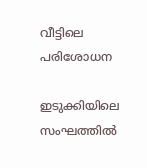വീട്ടിലെ പരിശോധന

ഇടുക്കിയിലെ സംഘത്തില്‍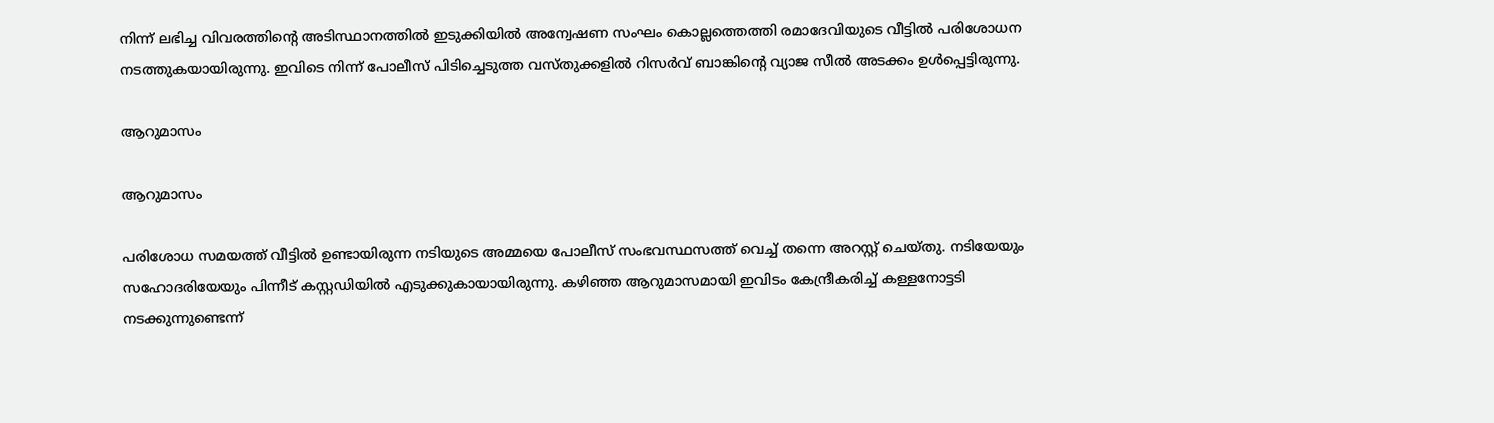നിന്ന് ലഭിച്ച വിവരത്തിന്റെ അടിസ്ഥാനത്തില്‍ ഇടുക്കിയില്‍ അന്വേഷണ സംഘം കൊല്ലത്തെത്തി രമാദേവിയുടെ വീട്ടില്‍ പരിശോധന നടത്തുകയായിരുന്നു. ഇവിടെ നിന്ന് പോലീസ് പിടിച്ചെടുത്ത വസ്തുക്കളില്‍ റിസര്‍വ് ബാങ്കിന്റെ വ്യാജ സീല്‍ അടക്കം ഉള്‍പ്പെട്ടിരുന്നു.

ആറുമാസം

ആറുമാസം

പരിശോധ സമയത്ത് വീട്ടില്‍ ഉണ്ടായിരുന്ന നടിയുടെ അമ്മയെ പോലീസ് സംഭവസ്ഥസത്ത് വെച്ച് തന്നെ അറസ്റ്റ് ചെയ്തു. നടിയേയും സഹോദരിയേയും പിന്നീട് കസ്റ്റഡിയില്‍ എടുക്കുകായായിരുന്നു. കഴിഞ്ഞ ആറുമാസമായി ഇവിടം കേന്ദ്രീകരിച്ച് കള്ളനോട്ടടി നടക്കുന്നുണ്ടെന്ന്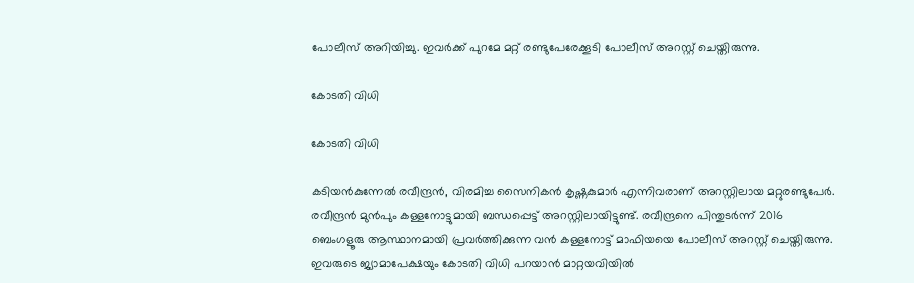പോലീസ് അറിയിച്ചു. ഇവര്‍ക്ക് പുറമേ മറ്റ് രണ്ടുപേരേക്കൂടി പോലീസ് അറസ്റ്റ് ചെയ്തിരുന്നു.

കോടതി വിധി

കോടതി വിധി

കടിയന്‍കുന്നേല്‍ രവീന്ദ്രന്‍, വിരമിച്ച സൈനികന്‍ കൃഷ്ണകുമാര്‍ എന്നിവരാണ് അറസ്റ്റിലായ മറ്റുരണ്ടുപേര്‍. രവീന്ദ്രന്‍ മുന്‍പും കള്ളനോട്ടുമായി ബന്ധപ്പെട്ട് അറസ്റ്റിലായിട്ടുണ്ട്. രവീന്ദ്രനെ പിന്തുടര്‍ന്ന് 2016 ബെംഗളൂരു ആസ്ഥാനമായി പ്രവര്‍ത്തിക്കുന്ന വന്‍ കള്ളനോട്ട് മാഫിയയെ പോലീസ് അറസ്റ്റ് ചെയ്തിരുന്നു. ഇവരുടെ ജ്യാമാപേക്ഷയും കോടതി വിധി പറയാന്‍ മാറ്റയവിയില്‍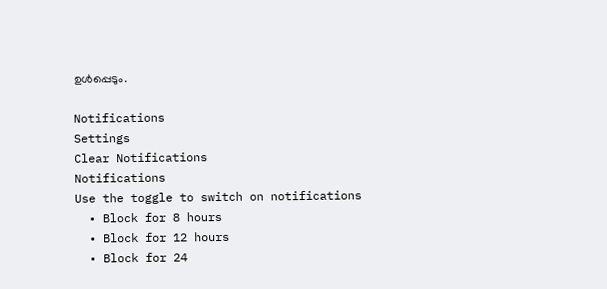ഉള്‍പ്പെടും.

Notifications
Settings
Clear Notifications
Notifications
Use the toggle to switch on notifications
  • Block for 8 hours
  • Block for 12 hours
  • Block for 24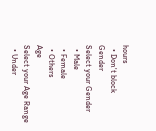hours
  • Don't block
Gender
Select your Gender
  • Male
  • Female
  • Others
Age
Select your Age Range
  • Under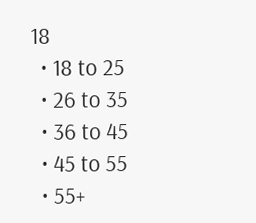18
  • 18 to 25
  • 26 to 35
  • 36 to 45
  • 45 to 55
  • 55+